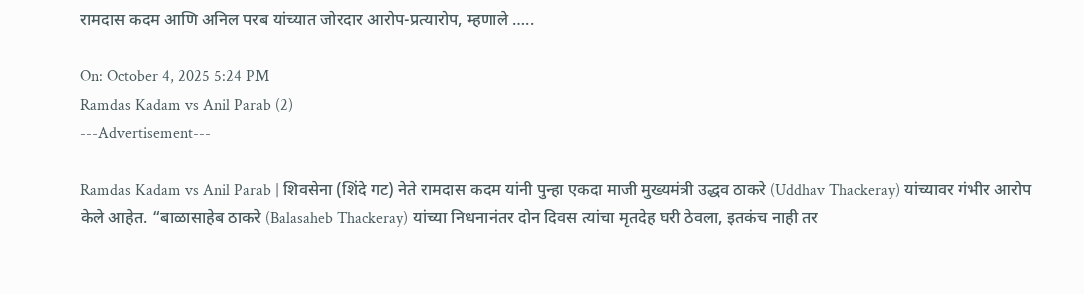रामदास कदम आणि अनिल परब यांच्यात जोरदार आरोप-प्रत्यारोप, म्हणाले …..

On: October 4, 2025 5:24 PM
Ramdas Kadam vs Anil Parab (2)
---Advertisement---

Ramdas Kadam vs Anil Parab | शिवसेना (शिंदे गट) नेते रामदास कदम यांनी पुन्हा एकदा माजी मुख्यमंत्री उद्धव ठाकरे (Uddhav Thackeray) यांच्यावर गंभीर आरोप केले आहेत. “बाळासाहेब ठाकरे (Balasaheb Thackeray) यांच्या निधनानंतर दोन दिवस त्यांचा मृतदेह घरी ठेवला, इतकंच नाही तर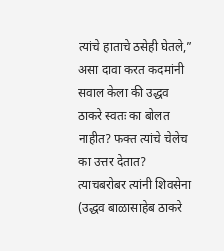त्यांचे हाताचे ठसेही घेतले,” असा दावा करत कदमांनी सवाल केला की उद्धव ठाकरे स्वतः का बोलत नाहीत? फक्त त्यांचे चेलेच का उत्तर देतात? त्याचबरोबर त्यांनी शिवसेना (उद्धव बाळासाहेब ठाकरे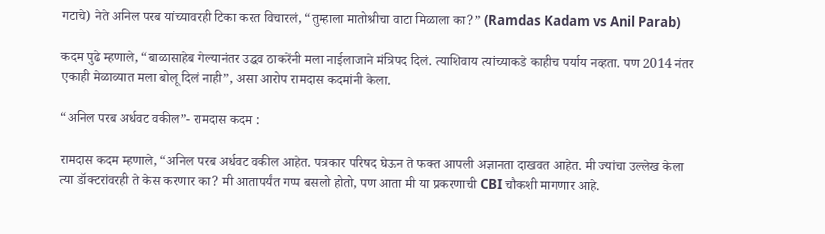गटाचे) नेते अनिल परब यांच्यावरही टिका करत विचारलं, “तुम्हाला मातोश्रीचा वाटा मिळाला का?” (Ramdas Kadam vs Anil Parab)

कदम पुढे म्हणाले, “बाळासाहेब गेल्यानंतर उद्धव ठाकरेंनी मला नाईलाजाने मंत्रिपद दिलं. त्याशिवाय त्यांच्याकडे काहीच पर्याय नव्हता. पण 2014 नंतर एकाही मेळाव्यात मला बोलू दिलं नाही”, असा आरोप रामदास कदमांनी केला.

“अनिल परब अर्धवट वकील”- रामदास कदम :

रामदास कदम म्हणाले, “अनिल परब अर्धवट वकील आहेत. पत्रकार परिषद घेऊन ते फक्त आपली अज्ञानता दाखवत आहेत. मी ज्यांचा उल्लेख केला त्या डॉक्टरांवरही ते केस करणार का? मी आतापर्यंत गप्प बसलो होतो, पण आता मी या प्रकरणाची CBI चौकशी मागणार आहे.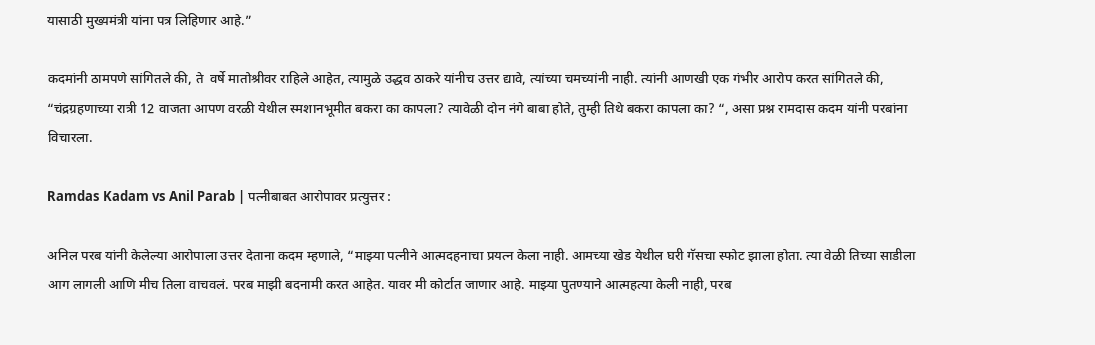यासाठी मुख्यमंत्री यांना पत्र लिहिणार आहे.”

कदमांनी ठामपणे सांगितले की, ते  वर्षे मातोश्रीवर राहिले आहेत, त्यामुळे उद्धव ठाकरे यांनीच उत्तर द्यावे, त्यांच्या चमच्यांनी नाही. त्यांनी आणखी एक गंभीर आरोप करत सांगितले की, “चंद्रग्रहणाच्या रात्री 12 वाजता आपण वरळी येथील स्मशानभूमीत बकरा का कापला? त्यावेळी दोन नंगे बाबा होते, तुम्ही तिथे बकरा कापला का? “, असा प्रश्न रामदास कदम यांनी परबांना विचारला.

Ramdas Kadam vs Anil Parab | पत्नीबाबत आरोपावर प्रत्युत्तर :

अनिल परब यांनी केलेल्या आरोपाला उत्तर देताना कदम म्हणाले, “माझ्या पत्नीने आत्मदहनाचा प्रयत्न केला नाही. आमच्या खेड येथील घरी गॅसचा स्फोट झाला होता. त्या वेळी तिच्या साडीला आग लागली आणि मीच तिला वाचवलं. परब माझी बदनामी करत आहेत. यावर मी कोर्टात जाणार आहे. माझ्या पुतण्याने आत्महत्या केली नाही, परब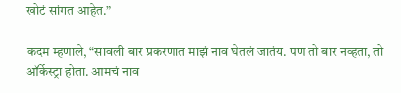खोटं सांगत आहेत.”

कदम म्हणाले, “सावली बार प्रकरणात माझं नाव घेतलं जातंय. पण तो बार नव्हता, तो ऑर्केस्ट्रा होता. आमचं नाव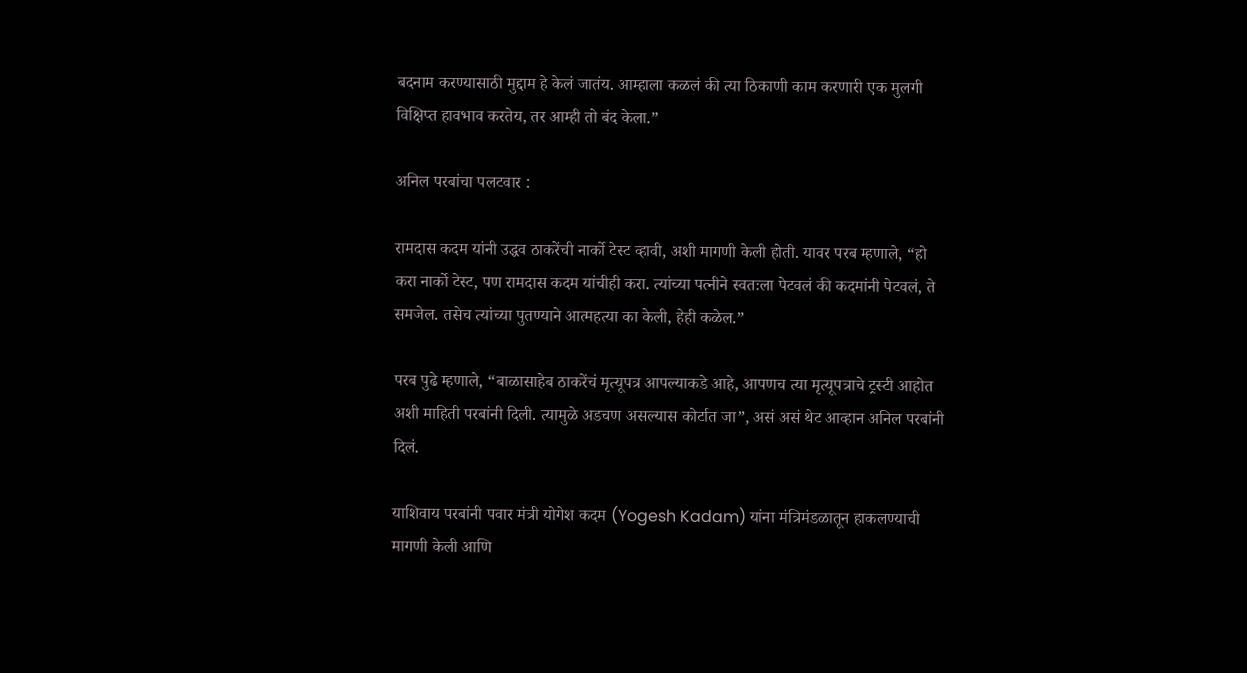बदनाम करण्यासाठी मुद्दाम हे केलं जातंय. आम्हाला कळलं की त्या ठिकाणी काम करणारी एक मुलगी विक्षिप्त हावभाव करतेय, तर आम्ही तो बंद केला.”

अनिल परबांचा पलटवार :

रामदास कदम यांनी उद्धव ठाकरेंची नार्को टेस्ट व्हावी, अशी मागणी केली होती. यावर परब म्हणाले, “हो करा नार्को टेस्ट, पण रामदास कदम यांचीही करा. त्यांच्या पत्नीने स्वतःला पेटवलं की कदमांनी पेटवलं, ते समजेल. तसेच त्यांच्या पुतण्याने आत्महत्या का केली, हेही कळेल.”

परब पुढे म्हणाले, “बाळासाहेब ठाकरेंचं मृत्यूपत्र आपल्याकडे आहे, आपणच त्या मृत्यूपत्राचे ट्रस्टी आहोत अशी माहिती परबांनी दिली. त्यामुळे अडचण असल्यास कोर्टात जा”, असं असं थेट आव्हान अनिल परबांनी दिलं.

याशिवाय परबांनी पवार मंत्री योगेश कदम (Yogesh Kadam) यांना मंत्रिमंडळातून हाकलण्याची मागणी केली आणि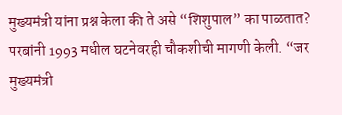मुख्यमंत्री यांना प्रश्न केला की ते असे “शिशुपाल” का पाळतात?
परबांनी 1993 मधील घटनेवरही चौकशीची मागणी केली. “जर मुख्यमंत्री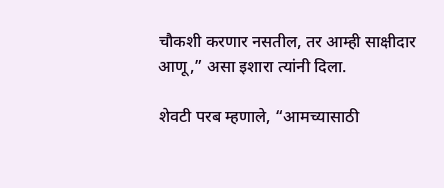चौकशी करणार नसतील, तर आम्ही साक्षीदार आणू,” असा इशारा त्यांनी दिला.

शेवटी परब म्हणाले, “आमच्यासाठी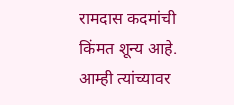रामदास कदमांची किंमत शून्य आहे. आम्ही त्यांच्यावर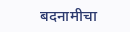बदनामीचा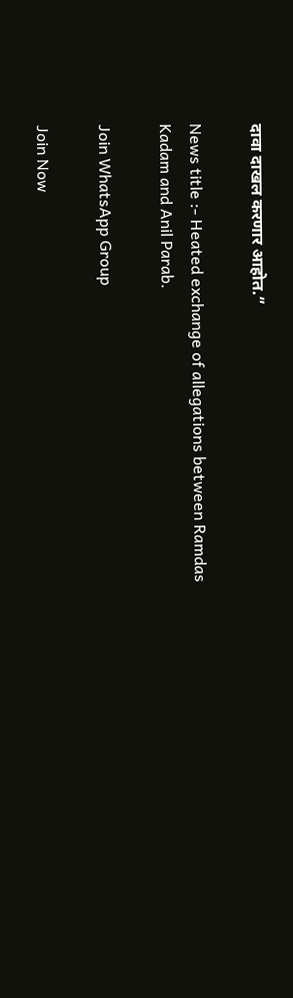दावा दाखल करणार आहोत.”

News title :- Heated exchange of allegations between Ramdas Kadam and Anil Parab.

Join WhatsApp Group

Join Now